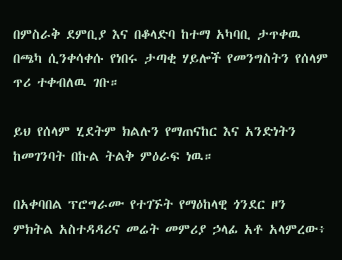በምስራቅ ደምቢያ እና በቆላድባ ከተማ አካባቢ ታጥቀዉ በጫካ ሲንቀሳቀሱ የነበሩ ታጣቂ ሃይሎች የመንግስትን የሰላም ጥሪ ተቀብለዉ ገቡ።

ይህ የሰላም ሂደትም ክልሉን የማጠናከር እና አንድነትን ከመገንባት በኩል ትልቅ ምዕራፍ ነዉ።

በአቀባበል ፕሮግራሙ የተገኙት የማዕከላዊ ጎንደር ዞን ምክትል አስተዳዳሪና መሬት መምሪያ ኃላፊ አቶ አላምረው፥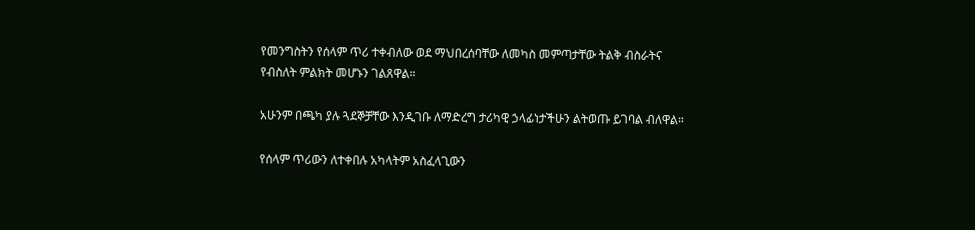የመንግስትን የሰላም ጥሪ ተቀብለው ወደ ማህበረሰባቸው ለመካስ መምጣታቸው ትልቅ ብስራትና የብስለት ምልክት መሆኑን ገልጸዋል።

አሁንም በጫካ ያሉ ጓደኞቻቸው እንዲገቡ ለማድረግ ታሪካዊ ኃላፊነታችሁን ልትወጡ ይገባል ብለዋል።

የሰላም ጥሪውን ለተቀበሉ አካላትም አስፈላጊውን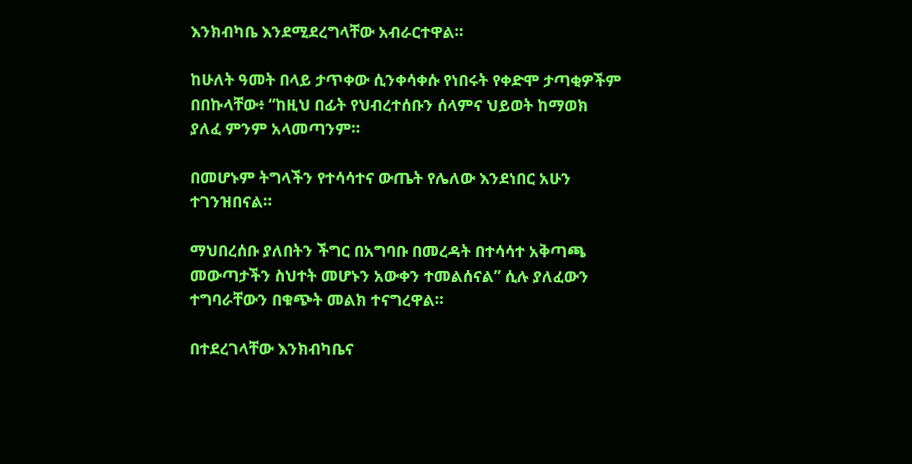እንክብካቤ እንደሚደረግላቸው አብራርተዋል።

ከሁለት ዓመት በላይ ታጥቀው ሲንቀሳቀሱ የነበሩት የቀድሞ ታጣቂዎችም በበኩላቸው፥ “ከዚህ በፊት የህብረተሰቡን ሰላምና ህይወት ከማወክ ያለፈ ምንም አላመጣንም።

በመሆኑም ትግላችን የተሳሳተና ውጤት የሌለው እንደነበር አሁን ተገንዝበናል።

ማህበረሰቡ ያለበትን ችግር በአግባቡ በመረዳት በተሳሳተ አቅጣጫ መውጣታችን ስህተት መሆኑን አውቀን ተመልሰናል” ሲሉ ያለፈውን ተግባራቸውን በቁጭት መልክ ተናግረዋል።

በተደረገላቸው እንክብካቤና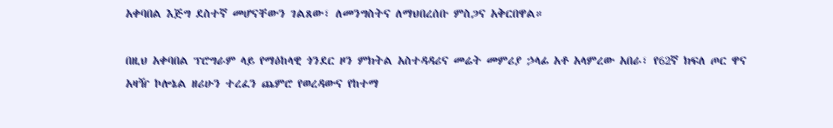አቀባበል እጅግ ደስተኛ መሆናቸውን ገልጸው፣ ለመንግስትና ለማህበረሰቡ ምስጋና አቅርበዋል።

በዚህ አቀባበል ፕሮግራም ላይ የማዕከላዊ ጎንደር ዞን ምክትል አስተዳዳሪና መሬት መምሪያ ኃላፊ አቶ አላምረው አበራ፣ የ62ኛ ክፍለ ጦር ዋና አዛዥ ኮሎኔል ዘሪሁን ተረፈን ጨምሮ የወረዳውና የከተማ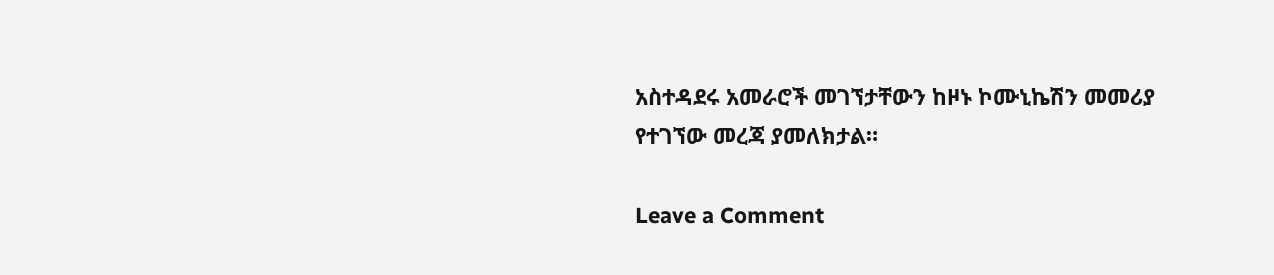አስተዳደሩ አመራሮች መገኘታቸውን ከዞኑ ኮሙኒኬሽን መመሪያ የተገኘው መረጃ ያመለክታል።

Leave a Comment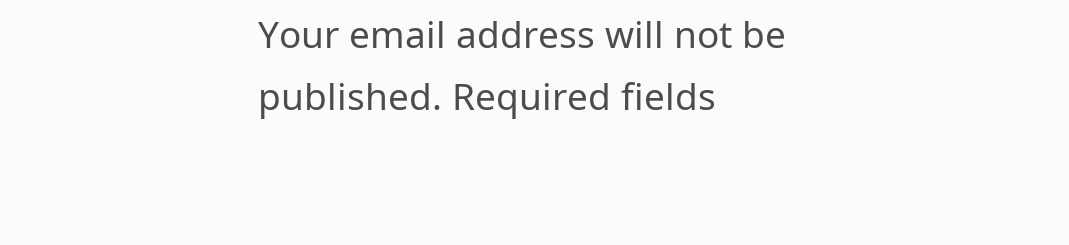Your email address will not be published. Required fields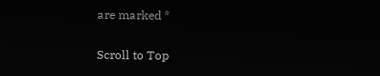are marked *

Scroll to Top